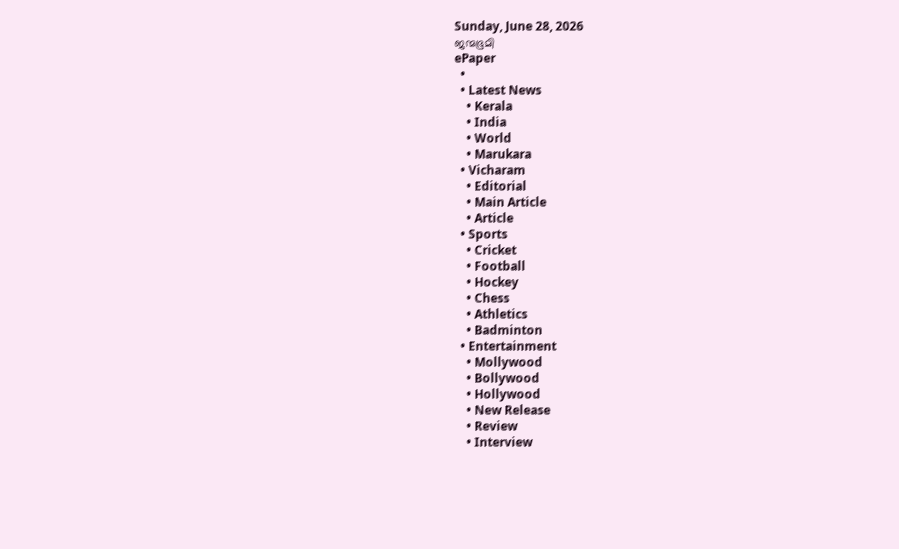Sunday, June 28, 2026
ജന്മഭൂമി
ePaper
  •
  • Latest News
    • Kerala
    • India
    • World
    • Marukara
  • Vicharam
    • Editorial
    • Main Article
    • Article
  • Sports
    • Cricket
    • Football
    • Hockey
    • Chess
    • Athletics
    • Badminton
  • Entertainment
    • Mollywood
    • Bollywood
    • Hollywood
    • New Release
    • Review
    • Interview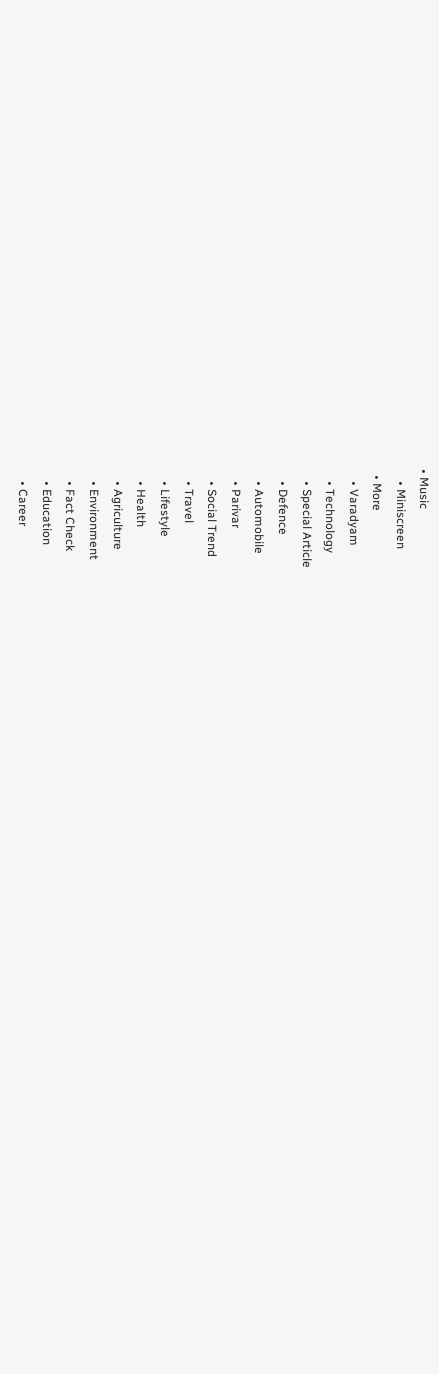• Music
    • Miniscreen
  • More
    • Varadyam
    • Technology
    • Special Article
    • Defence
    • Automobile
    • Parivar
    • Social Trend
    • Travel
    • Lifestyle
    • Health
    • Agriculture
    • Environment
    • Fact Check
    • Education
    • Career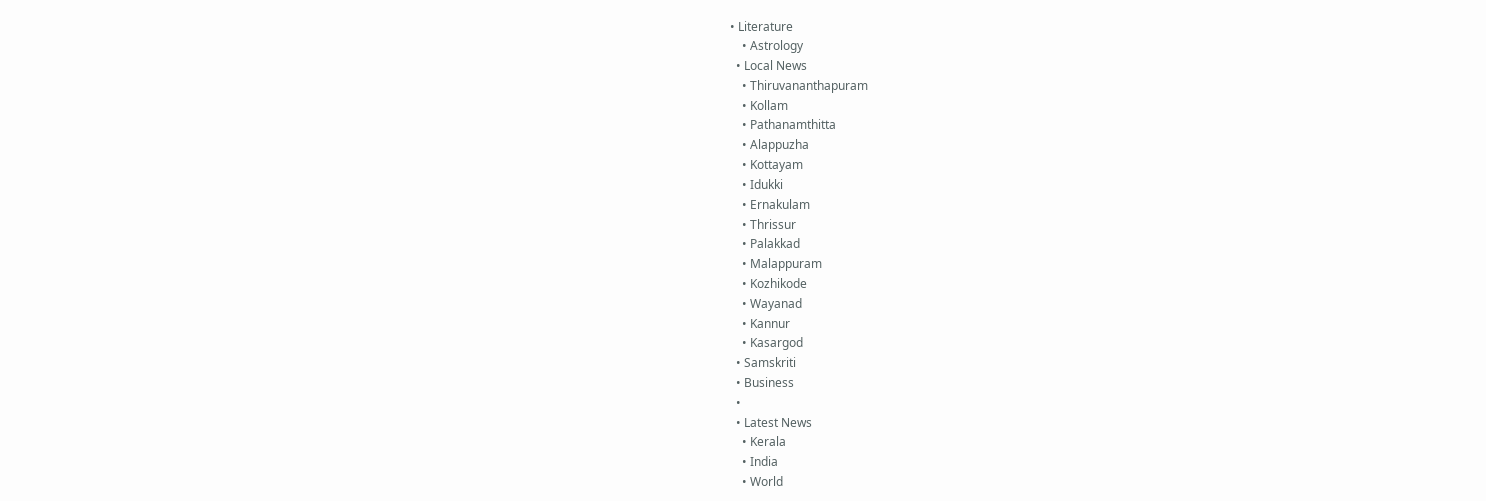• Literature
    • Astrology
  • Local News
    • Thiruvananthapuram
    • Kollam
    • Pathanamthitta
    • Alappuzha
    • Kottayam
    • Idukki
    • Ernakulam
    • Thrissur
    • Palakkad
    • Malappuram
    • Kozhikode
    • Wayanad
    • Kannur
    • Kasargod
  • Samskriti
  • Business
  •
  • Latest News
    • Kerala
    • India
    • World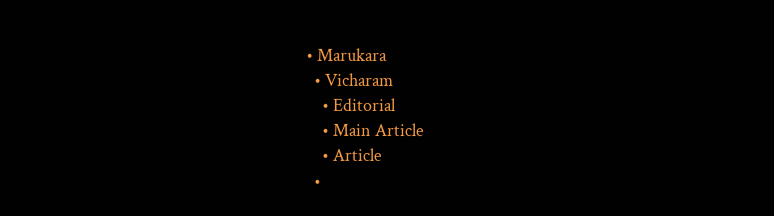• Marukara
  • Vicharam
    • Editorial
    • Main Article
    • Article
  •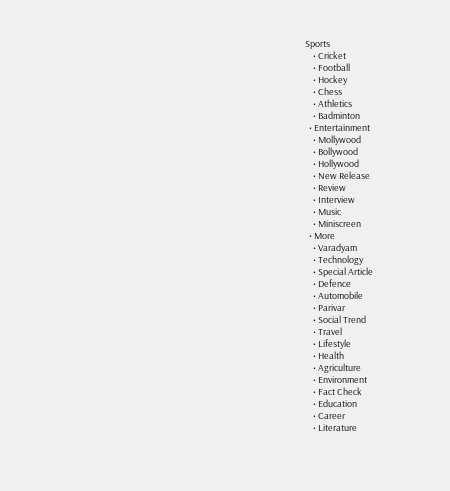Sports
    • Cricket
    • Football
    • Hockey
    • Chess
    • Athletics
    • Badminton
  • Entertainment
    • Mollywood
    • Bollywood
    • Hollywood
    • New Release
    • Review
    • Interview
    • Music
    • Miniscreen
  • More
    • Varadyam
    • Technology
    • Special Article
    • Defence
    • Automobile
    • Parivar
    • Social Trend
    • Travel
    • Lifestyle
    • Health
    • Agriculture
    • Environment
    • Fact Check
    • Education
    • Career
    • Literature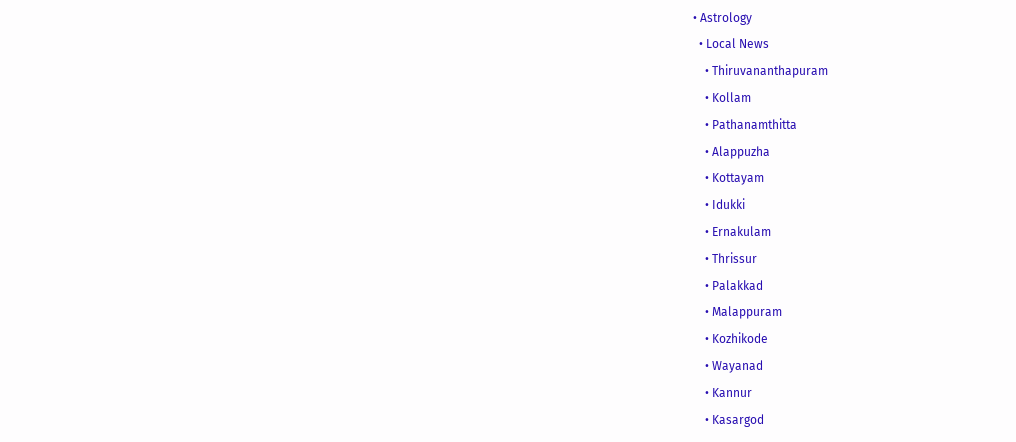• Astrology
  • Local News
    • Thiruvananthapuram
    • Kollam
    • Pathanamthitta
    • Alappuzha
    • Kottayam
    • Idukki
    • Ernakulam
    • Thrissur
    • Palakkad
    • Malappuram
    • Kozhikode
    • Wayanad
    • Kannur
    • Kasargod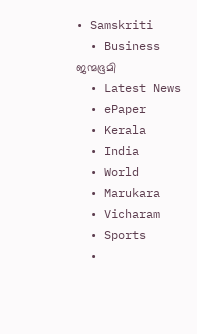• Samskriti
  • Business
ജന്മഭൂമി
  • Latest News
  • ePaper
  • Kerala
  • India
  • World
  • Marukara
  • Vicharam
  • Sports
  •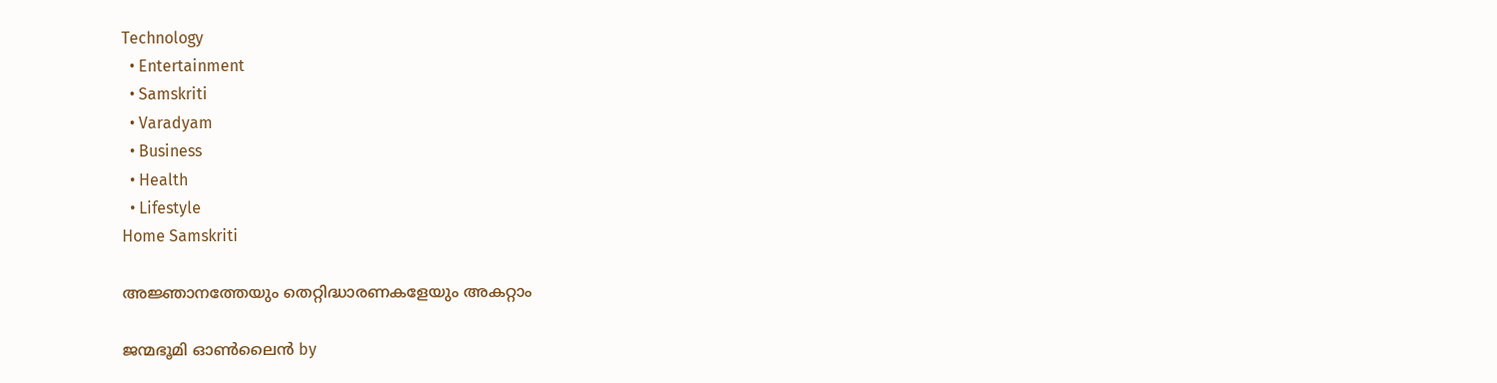Technology
  • Entertainment
  • Samskriti
  • Varadyam
  • Business
  • Health
  • Lifestyle
Home Samskriti

അജ്ഞാനത്തേയും തെറ്റിദ്ധാരണകളേയും അകറ്റാം

ജന്മഭൂമി ഓണ്‍ലൈന്‍ by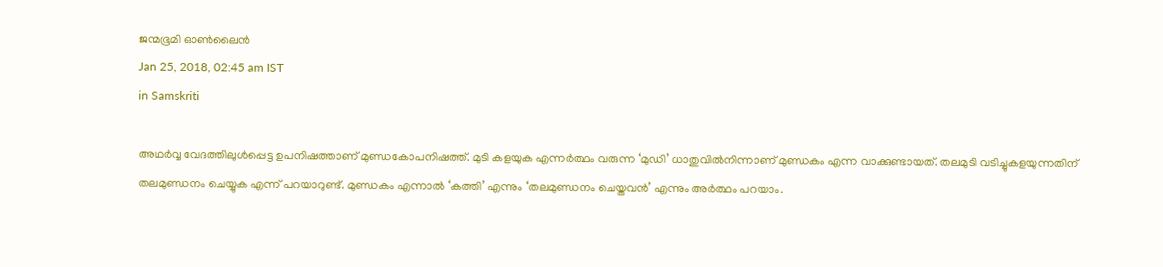ജന്മഭൂമി ഓണ്‍ലൈന്‍
Jan 25, 2018, 02:45 am IST
in Samskriti

അഥര്‍വ്വ വേദത്തിലുള്‍പ്പെട്ട ഉപനിഷത്താണ് മുണ്ഡകോപനിഷത്ത്. മുടി കളയുക എന്നര്‍ത്ഥം വരുന്ന ‘മുഡി’ ധാതുവില്‍നിന്നാണ് മുണ്ഡകം എന്ന വാക്കുണ്ടായത്. തലമുടി വടിച്ചുകളയുന്നതിന് തലമുണ്ഡനം ചെയ്യുക എന്ന് പറയാറുണ്ട്. മുണ്ഡകം എന്നാല്‍ ‘കത്തി’ എന്നും ‘തലമുണ്ഡനം ചെയ്തവന്‍’ എന്നും അര്‍ത്ഥം പറയാം.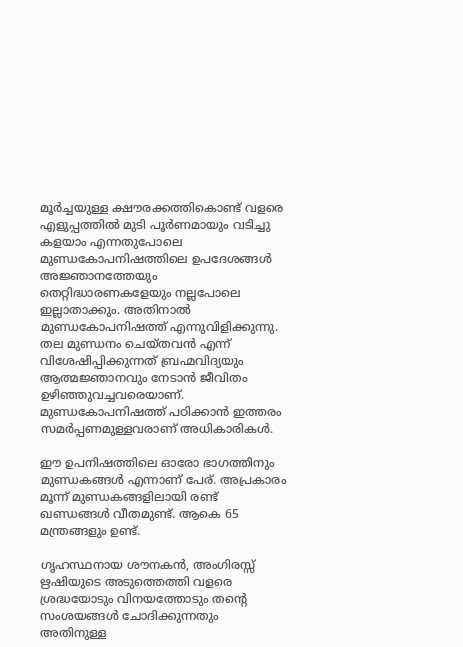മൂര്‍ച്ചയുള്ള ക്ഷൗരക്കത്തികൊണ്ട് വളരെ എളുപ്പത്തില്‍ മുടി പൂര്‍ണമായും വടിച്ചു കളയാം എന്നതുപോലെ മുണ്ഡകോപനിഷത്തിലെ ഉപദേശങ്ങള്‍ അജ്ഞാനത്തേയും തെറ്റിദ്ധാരണകളേയും നല്ലപോലെ  ഇല്ലാതാക്കും. അതിനാല്‍ മുണ്ഡകോപനിഷത്ത് എന്നുവിളിക്കുന്നു. തല മുണ്ഡനം ചെയ്തവന്‍ എന്ന് വിശേഷിപ്പിക്കുന്നത് ബ്രഹ്മവിദ്യയും ആത്മജ്ഞാനവും നേടാന്‍ ജീവിതം ഉഴിഞ്ഞുവച്ചവരെയാണ്. മുണ്ഡകോപനിഷത്ത് പഠിക്കാന്‍ ഇത്തരം സമര്‍പ്പണമുള്ളവരാണ് അധികാരികള്‍.

ഈ ഉപനിഷത്തിലെ ഓരോ ഭാഗത്തിനും മുണ്ഡകങ്ങള്‍ എന്നാണ് പേര്. അപ്രകാരം മൂന്ന് മുണ്ഡകങ്ങളിലായി രണ്ട് ഖണ്ഡങ്ങള്‍ വീതമുണ്ട്. ആകെ 65 മന്ത്രങ്ങളും ഉണ്ട്.

ഗൃഹസ്ഥനായ ശൗനകന്‍, അംഗിരസ്സ് ഋഷിയുടെ അടുത്തെത്തി വളരെ ശ്രദ്ധയോടും വിനയത്തോടും തന്റെ സംശയങ്ങള്‍ ചോദിക്കുന്നതും അതിനുള്ള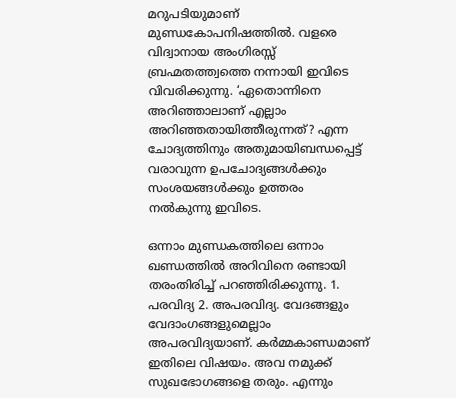മറുപടിയുമാണ് മുണ്ഡകോപനിഷത്തില്‍. വളരെ വിദ്വാനായ അംഗിരസ്സ് ബ്രഹ്മതത്ത്വത്തെ നന്നായി ഇവിടെ വിവരിക്കുന്നു. ‘ഏതൊന്നിനെ അറിഞ്ഞാലാണ് എല്ലാം അറിഞ്ഞതായിത്തീരുന്നത്? എന്ന ചോദ്യത്തിനും അതുമായിബന്ധപ്പെട്ട് വരാവുന്ന ഉപചോദ്യങ്ങള്‍ക്കും സംശയങ്ങള്‍ക്കും ഉത്തരം നല്‍കുന്നു ഇവിടെ.

ഒന്നാം മുണ്ഡകത്തിലെ ഒന്നാം ഖണ്ഡത്തില്‍ അറിവിനെ രണ്ടായി തരംതിരിച്ച് പറഞ്ഞിരിക്കുന്നു. 1. പരവിദ്യ 2. അപരവിദ്യ. വേദങ്ങളും വേദാംഗങ്ങളുമെല്ലാം അപരവിദ്യയാണ്. കര്‍മ്മകാണ്ഡമാണ് ഇതിലെ വിഷയം. അവ നമുക്ക് സുഖഭോഗങ്ങളെ തരും. എന്നും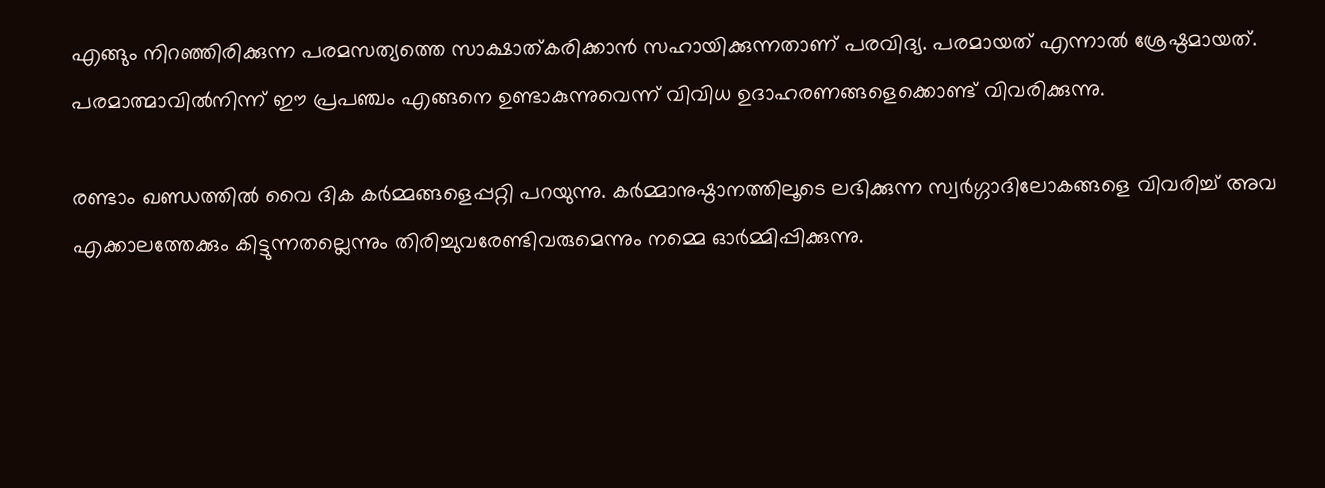എങ്ങും നിറഞ്ഞിരിക്കുന്ന പരമസത്യത്തെ സാക്ഷാത്കരിക്കാന്‍ സഹായിക്കുന്നതാണ് പരവിദ്യ. പരമായത് എന്നാല്‍ ശ്രേഷ്ഠമായത്. പരമാത്മാവില്‍നിന്ന് ഈ പ്രപഞ്ചം എങ്ങനെ ഉണ്ടാകുന്നുവെന്ന് വിവിധ ഉദാഹരണങ്ങളെക്കൊണ്ട് വിവരിക്കുന്നു.

രണ്ടാം ഖണ്ഡത്തില്‍ വൈ ദിക കര്‍മ്മങ്ങളെപ്പറ്റി പറയുന്നു. കര്‍മ്മാനുഷ്ഠാനത്തിലൂടെ ലഭിക്കുന്ന സ്വര്‍ഗ്ഗാദിലോകങ്ങളെ വിവരിച്ച് അവ എക്കാലത്തേക്കും കിട്ടുന്നതല്ലെന്നും തിരിച്ചുവരേണ്ടിവരുമെന്നും നമ്മെ ഓര്‍മ്മിപ്പിക്കുന്നു.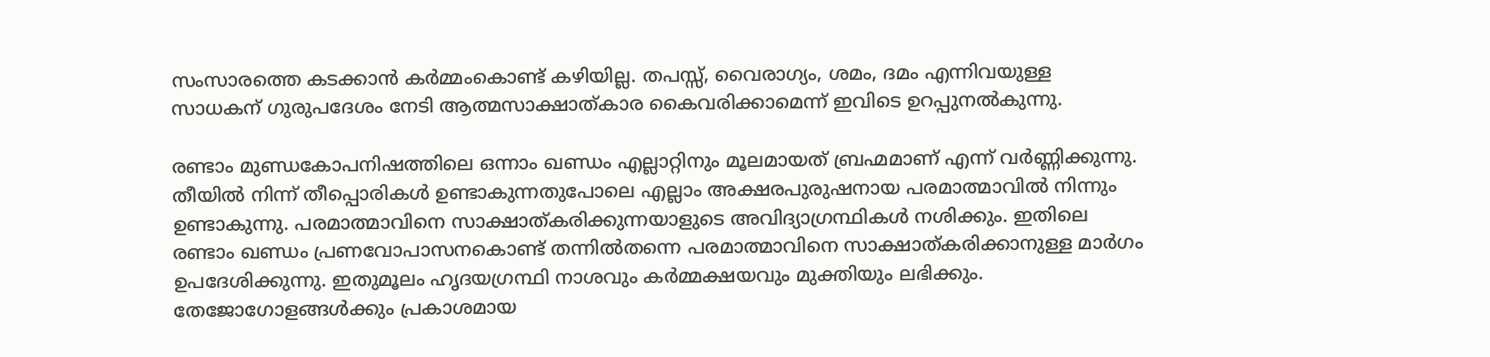സംസാരത്തെ കടക്കാന്‍ കര്‍മ്മംകൊണ്ട് കഴിയില്ല. തപസ്സ്, വൈരാഗ്യം, ശമം, ദമം എന്നിവയുള്ള സാധകന് ഗുരുപദേശം നേടി ആത്മസാക്ഷാത്കാര കൈവരിക്കാമെന്ന് ഇവിടെ ഉറപ്പുനല്‍കുന്നു.

രണ്ടാം മുണ്ഡകോപനിഷത്തിലെ ഒന്നാം ഖണ്ഡം എല്ലാറ്റിനും മൂലമായത് ബ്രഹ്മമാണ് എന്ന് വര്‍ണ്ണിക്കുന്നു. തീയില്‍ നിന്ന് തീപ്പൊരികള്‍ ഉണ്ടാകുന്നതുപോലെ എല്ലാം അക്ഷരപുരുഷനായ പരമാത്മാവില്‍ നിന്നും ഉണ്ടാകുന്നു. പരമാത്മാവിനെ സാക്ഷാത്കരിക്കുന്നയാളുടെ അവിദ്യാഗ്രന്ഥികള്‍ നശിക്കും. ഇതിലെ രണ്ടാം ഖണ്ഡം പ്രണവോപാസനകൊണ്ട് തന്നില്‍തന്നെ പരമാത്മാവിനെ സാക്ഷാത്കരിക്കാനുള്ള മാര്‍ഗം ഉപദേശിക്കുന്നു. ഇതുമൂലം ഹൃദയഗ്രന്ഥി നാശവും കര്‍മ്മക്ഷയവും മുക്തിയും ലഭിക്കും. തേജോഗോളങ്ങള്‍ക്കും പ്രകാശമായ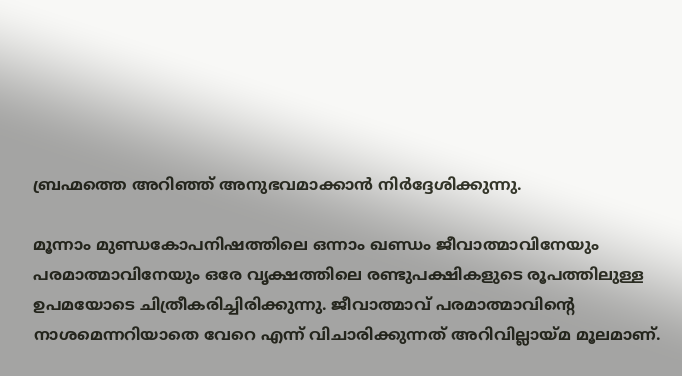ബ്രഹ്മത്തെ അറിഞ്ഞ് അനുഭവമാക്കാന്‍ നിര്‍ദ്ദേശിക്കുന്നു.

മൂന്നാം മുണ്ഡകോപനിഷത്തിലെ ഒന്നാം ഖണ്ഡം ജീവാത്മാവിനേയും പരമാത്മാവിനേയും ഒരേ വൃക്ഷത്തിലെ രണ്ടുപക്ഷികളുടെ രൂപത്തിലുള്ള ഉപമയോടെ ചിത്രീകരിച്ചിരിക്കുന്നു. ജീവാത്മാവ് പരമാത്മാവിന്റെ നാശമെന്നറിയാതെ വേറെ എന്ന് വിചാരിക്കുന്നത് അറിവില്ലായ്‌മ മൂലമാണ്.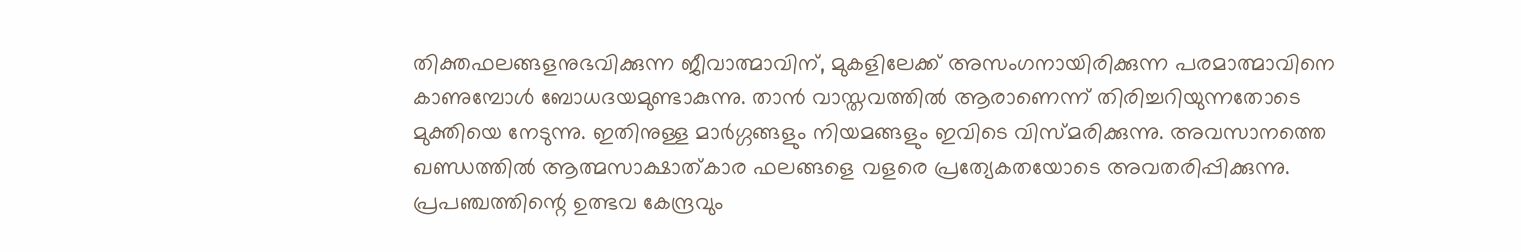തിക്തഫലങ്ങളനുഭവിക്കുന്ന ജീവാത്മാവിന്, മുകളിലേക്ക് അസംഗനായിരിക്കുന്ന പരമാത്മാവിനെ കാണുമ്പോള്‍ ബോധദയമുണ്ടാകുന്നു. താന്‍ വാസ്തവത്തില്‍ ആരാണെന്ന് തിരിച്ചറിയുന്നതോടെ മുക്തിയെ നേടുന്നു. ഇതിനുള്ള മാര്‍ഗ്ഗങ്ങളും നിയമങ്ങളും ഇവിടെ വിസ്മരിക്കുന്നു. അവസാനത്തെ ഖണ്ഡത്തില്‍ ആത്മസാക്ഷാത്കാര ഫലങ്ങളെ വളരെ പ്രത്യേകതയോടെ അവതരിപ്പിക്കുന്നു. പ്രപഞ്ചത്തിന്റെ ഉത്ഭവ കേന്ദ്രവും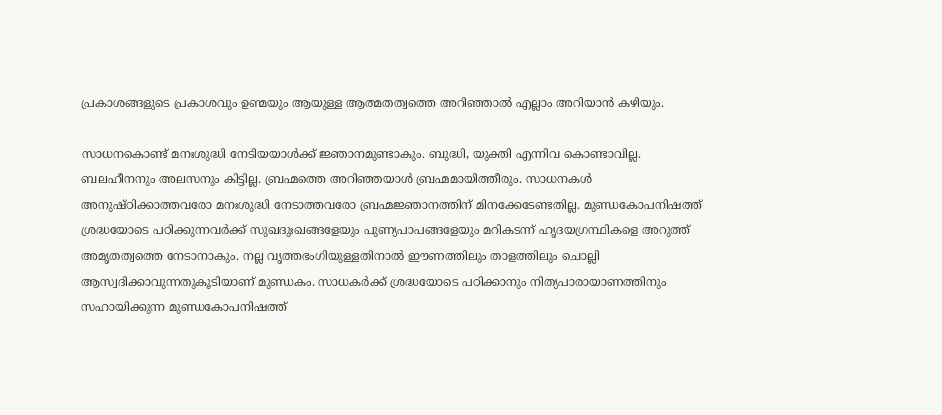പ്രകാശങ്ങളുടെ പ്രകാശവും ഉണ്മയും ആയുള്ള ആത്മതത്വത്തെ അറിഞ്ഞാല്‍ എല്ലാം അറിയാന്‍ കഴിയും.

സാധനകൊണ്ട് മനഃശുദ്ധി നേടിയയാള്‍ക്ക് ജ്ഞാനമുണ്ടാകും. ബുദ്ധി, യുക്തി എന്നിവ കൊണ്ടാവില്ല. ബലഹീനനും അലസനും കിട്ടില്ല. ബ്രഹ്മത്തെ അറിഞ്ഞയാള്‍ ബ്രഹ്മമായിത്തീരും. സാധനകള്‍ അനുഷ്ഠിക്കാത്തവരോ മനഃശുദ്ധി നേടാത്തവരോ ബ്രഹ്മജ്ഞാനത്തിന് മിനക്കേടേണ്ടതില്ല. മുണ്ഡകോപനിഷത്ത് ശ്രദ്ധയോടെ പഠിക്കുന്നവര്‍ക്ക് സുഖദുഃഖങ്ങളേയും പുണ്യപാപങ്ങളേയും മറികടന്ന് ഹൃദയഗ്രന്ഥികളെ അറുത്ത് അമൃതത്വത്തെ നേടാനാകും. നല്ല വൃത്തഭംഗിയുള്ളതിനാല്‍ ഈണത്തിലും താളത്തിലും ചൊല്ലി ആസ്വദിക്കാവുന്നതുകൂടിയാണ് മുണ്ഡകം. സാധകര്‍ക്ക് ശ്രദ്ധയോടെ പഠിക്കാനും നിത്യപാരായാണത്തിനും സഹായിക്കുന്ന മുണ്ഡകോപനിഷത്ത്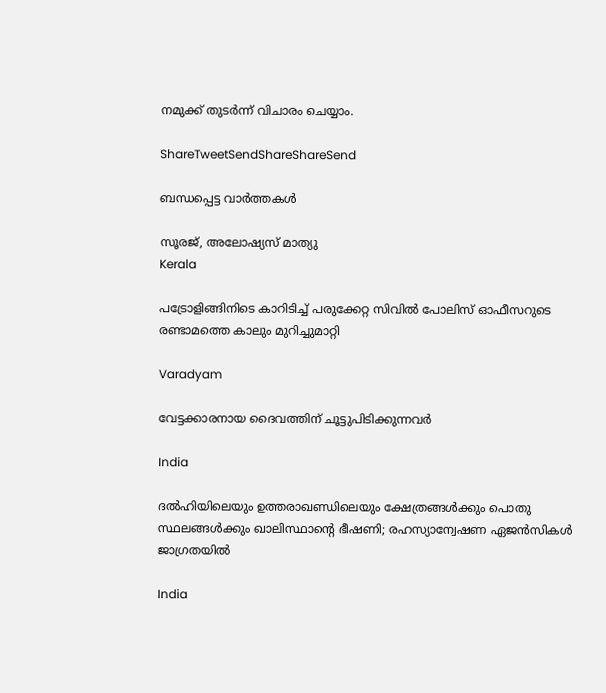നമുക്ക് തുടര്‍ന്ന് വിചാരം ചെയ്യാം.

ShareTweetSendShareShareSend

ബന്ധപ്പെട്ട വാര്‍ത്തകള്‍

സൂരജ്, അലോഷ്യസ് മാത്യു
Kerala

പട്രോളിങ്ങിനിടെ കാറിടിച്ച്‌ പരുക്കേറ്റ സിവില്‍ പോലിസ് ഓഫീസറുടെ രണ്ടാമത്തെ കാലും മുറിച്ചുമാറ്റി

Varadyam

വേട്ടക്കാരനായ ദൈവത്തിന് ചൂട്ടുപിടിക്കുന്നവര്‍

India

ദൽഹിയിലെയും ഉത്തരാഖണ്ഡിലെയും ക്ഷേത്രങ്ങൾക്കും പൊതു സ്ഥലങ്ങൾക്കും ഖാലിസ്ഥാന്റെ ഭീഷണി; രഹസ്യാന്വേഷണ ഏജൻസികൾ ജാഗ്രതയിൽ

India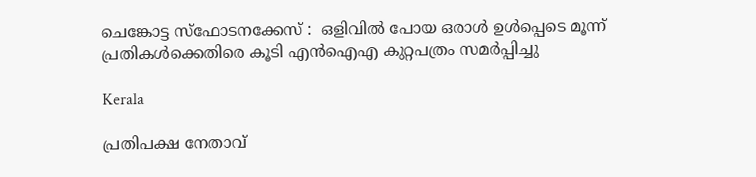ചെങ്കോട്ട സ്ഫോടനക്കേസ് :  ഒളിവിൽ പോയ ഒരാൾ ഉൾപ്പെടെ മൂന്ന് പ്രതികൾക്കെതിരെ കൂടി എൻഐഎ കുറ്റപത്രം സമർപ്പിച്ചു

Kerala

പ്രതിപക്ഷ നേതാവ്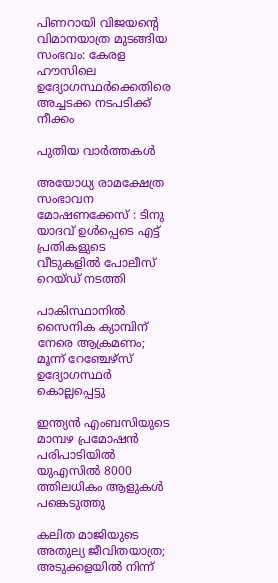പിണറായി വിജയന്റെ വിമാനയാത്ര മുടങ്ങിയ സംഭവം: കേരള ഹൗസിലെ ഉദ്യോഗസ്ഥര്‍ക്കെതിരെ അച്ചടക്ക നടപടിക്ക് നീക്കം

പുതിയ വാര്‍ത്തകള്‍

അയോധ്യ രാമക്ഷേത്ര സംഭാവന മോഷണക്കേസ് : ടിനു യാദവ് ഉൾപ്പെടെ എട്ട് പ്രതികളുടെ വീടുകളിൽ പോലീസ് റെയ്ഡ് നടത്തി

പാകിസ്ഥാനില്‍ സൈനിക ക്യാമ്പിന് നേരെ ആക്രമണം; മൂന്ന് റേഞ്ചേഴ്‌സ് ഉദ്യോഗസ്ഥര്‍ കൊല്ലപ്പെട്ടു

ഇന്ത്യൻ എംബസിയുടെ മാമ്പഴ പ്രമോഷൻ പരിപാടിയിൽ യുഎസിൽ 8000 ത്തിലധികം ആളുകൾ പങ്കെടുത്തു

കലിത മാജിയുടെ അതുല്യ ജീവിതയാത്ര; അടുക്കളയില്‍ നിന്ന്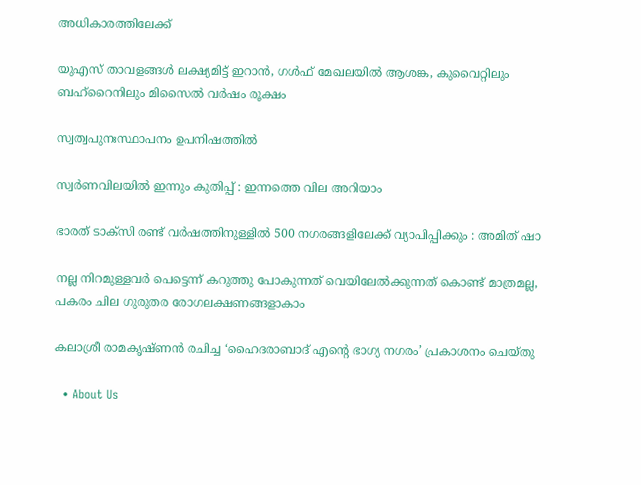അധികാരത്തിലേക്ക്

യുഎസ് താവളങ്ങൾ ലക്ഷ്യമിട്ട് ഇറാൻ, ഗള്‍ഫ് മേഖലയിൽ ആശങ്ക, കുവൈറ്റിലും ബഹ്റൈനിലും മിസൈല്‍ വര്‍ഷം രൂക്ഷം

സ്വത്വപുനഃസ്ഥാപനം ഉപനിഷത്തില്‍

സ്വർണവിലയിൽ ഇന്നും കുതിപ്പ് : ഇന്നത്തെ വില അറിയാം

ഭാരത് ടാക്സി രണ്ട് വർഷത്തിനുള്ളിൽ 500 നഗരങ്ങളിലേക്ക് വ്യാപിപ്പിക്കും : അമിത് ഷാ

നല്ല നിറമുള്ളവർ പെട്ടെന്ന് കറുത്തു പോകുന്നത് വെയിലേൽക്കുന്നത് കൊണ്ട് മാത്രമല്ല, പകരം ചില ഗുരുതര രോഗലക്ഷണങ്ങളാകാം

കലാശ്രീ രാമകൃഷ്ണൻ രചിച്ച ‘ഹൈദരാബാദ് എന്റെ ഭാഗ്യ നഗരം’ പ്രകാശനം ചെയ്തു

  • About Us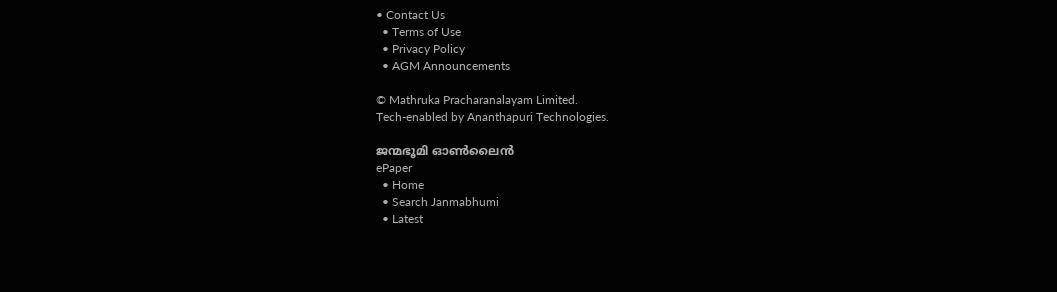• Contact Us
  • Terms of Use
  • Privacy Policy
  • AGM Announcements

© Mathruka Pracharanalayam Limited.
Tech-enabled by Ananthapuri Technologies.

ജന്മഭൂമി ഓണ്‍ലൈന്‍
ePaper
  • Home
  • Search Janmabhumi
  • Latest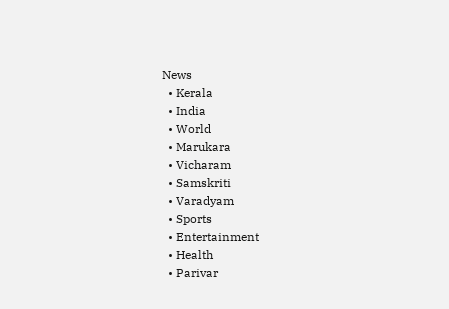News
  • Kerala
  • India
  • World
  • Marukara
  • Vicharam
  • Samskriti
  • Varadyam
  • Sports
  • Entertainment
  • Health
  • Parivar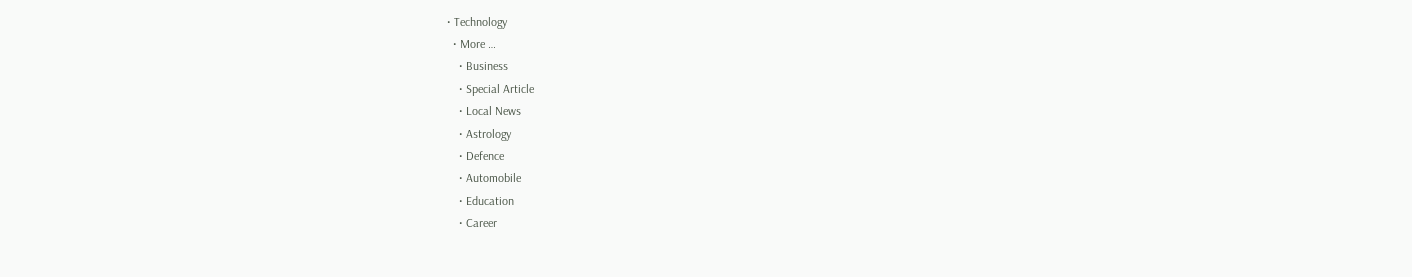• Technology
  • More …
    • Business
    • Special Article
    • Local News
    • Astrology
    • Defence
    • Automobile
    • Education
    • Career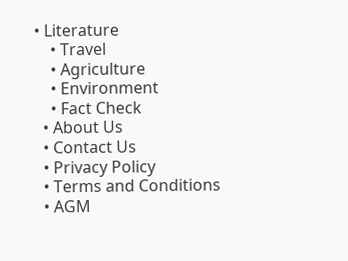• Literature
    • Travel
    • Agriculture
    • Environment
    • Fact Check
  • About Us
  • Contact Us
  • Privacy Policy
  • Terms and Conditions
  • AGM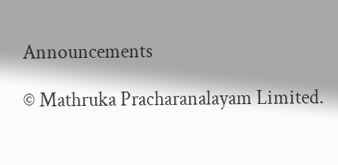Announcements

© Mathruka Pracharanalayam Limited.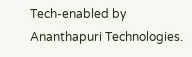Tech-enabled by Ananthapuri Technologies.